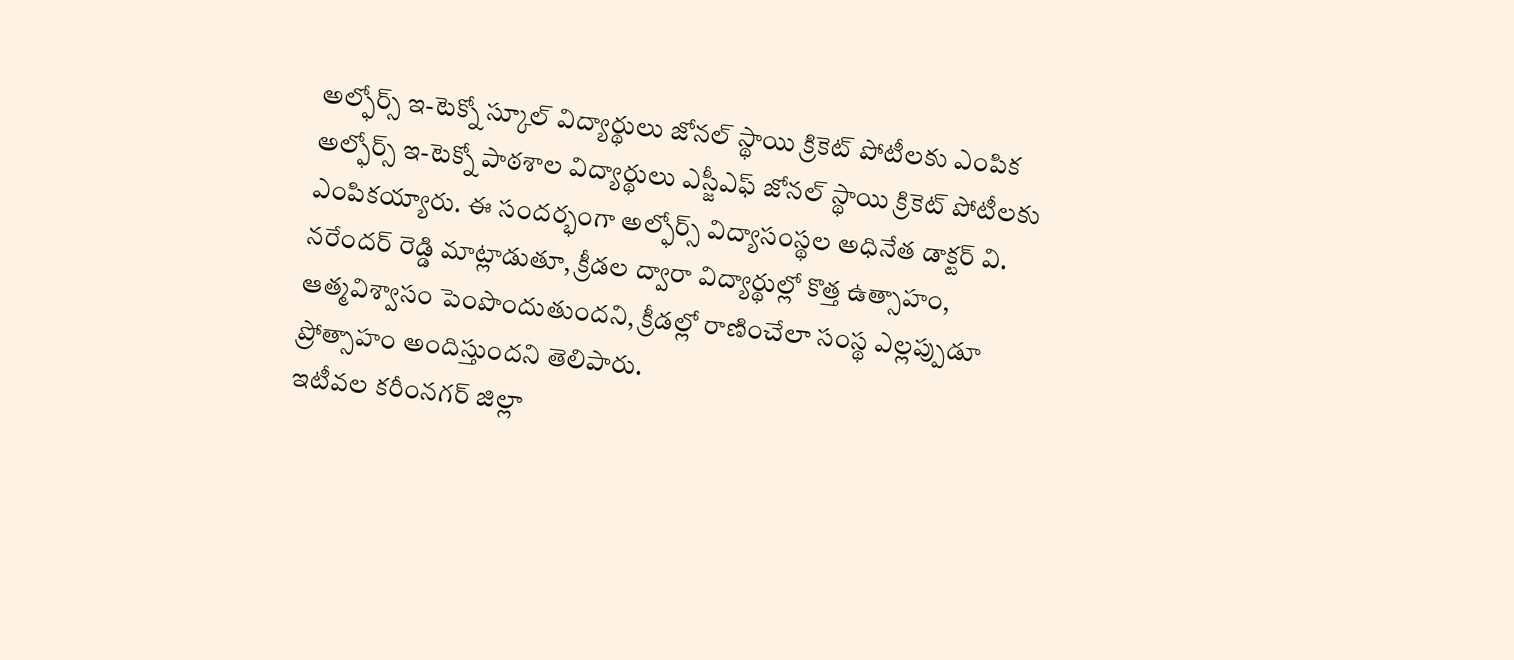అల్ఫోర్స్ ఇ-టెక్నో స్కూల్ విద్యార్థులు జోనల్ స్థాయి క్రికెట్ పోటీలకు ఎంపిక
అల్ఫోర్స్ ఇ-టెక్నో పాఠశాల విద్యార్థులు ఎస్జీఎఫ్ జోనల్ స్థాయి క్రికెట్ పోటీలకు ఎంపికయ్యారు. ఈ సందర్భంగా అల్ఫోర్స్ విద్యాసంస్థల అధినేత డాక్టర్ వి. నరేందర్ రెడ్డి మాట్లాడుతూ, క్రీడల ద్వారా విద్యార్థుల్లో కొత్త ఉత్సాహం, ఆత్మవిశ్వాసం పెంపొందుతుందని, క్రీడల్లో రాణించేలా సంస్థ ఎల్లప్పుడూ ప్రోత్సాహం అందిస్తుందని తెలిపారు.
ఇటీవల కరీంనగర్ జిల్లా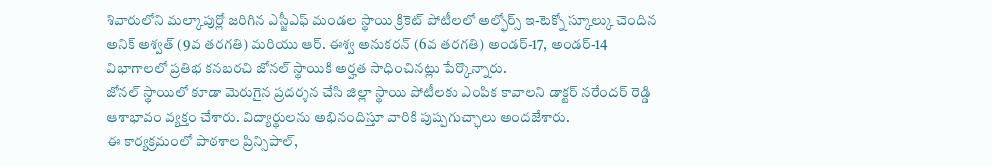శివారులోని మల్కాపుర్లో జరిగిన ఎస్జీఎఫ్ మండల స్థాయి క్రికెట్ పోటీలలో అల్ఫోర్స్ ఇ-టెక్నో స్కూల్కు చెందిన అనిక్ అశ్వత్ (9వ తరగతి) మరియు ఆర్. ఈశ్వ అనుకరన్ (6వ తరగతి) అండర్-17, అండర్-14 విభాగాలలో ప్రతిభ కనబరచి జోనల్ స్థాయికి అర్హత సాధించినట్లు పేర్కొన్నారు.
జోనల్ స్థాయిలో కూడా మెరుగైన ప్రదర్శన చేసి జిల్లా స్థాయి పోటీలకు ఎంపిక కావాలని డాక్టర్ నరేందర్ రెడ్డి ఆశాభావం వ్యక్తం చేశారు. విద్యార్థులను అభినందిస్తూ వారికి పుష్పగుచ్ఛాలు అందజేశారు.
ఈ కార్యక్రమంలో పాఠశాల ప్రిన్సిపాల్,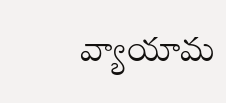వ్యాయామ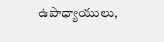ఉపాధ్యాయులు,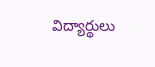విద్యార్థులు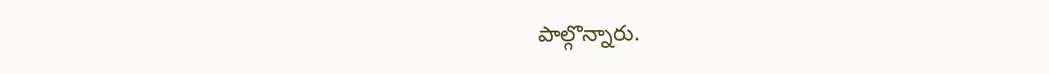పాల్గొన్నారు.